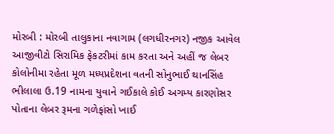મોરબી : મોરબી તાલુકાના નવાગામ (લગધીરનગર) નજીક આવેલ આજીવીટો સિરામિક ફેકટરીમાં કામ કરતા અને અહીં જ લેબર કોલોનીમા રહેતા મૂળ મધ્યપ્રદેશના વતની સોનુભાઈ થાનસિંહ ભીલાલા ઉ.19 નામના યુવાને ગઈકાલે કોઈ અગમ્ય કારણોસર પોતાના લેબર રૂમના ગળેફાંસો ખાઈ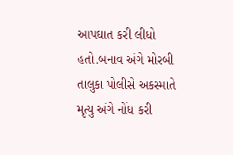આપઘાત કરી લીધો હતો.બનાવ અંગે મોરબી તાલુકા પોલીસે અકસ્માતે મૃત્યુ અંગે નોંધ કરી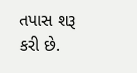તપાસ શરૂ કરી છે.